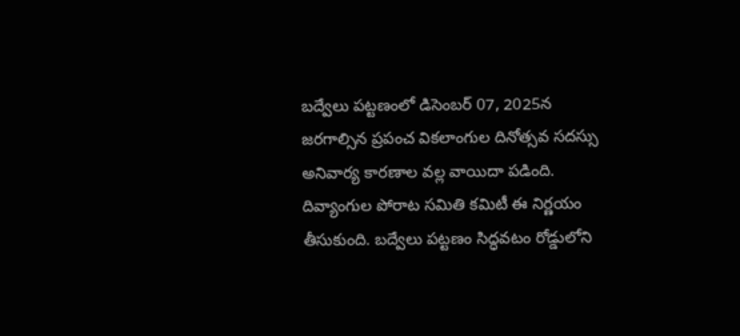బద్వేలు పట్టణంలో డిసెంబర్ 07, 2025న జరగాల్సిన ప్రపంచ వికలాంగుల దినోత్సవ సదస్సు అనివార్య కారణాల వల్ల వాయిదా పడింది. దివ్యాంగుల పోరాట సమితి కమిటీ ఈ నిర్ణయం తీసుకుంది. బద్వేలు పట్టణం సిద్ధవటం రోడ్డులోని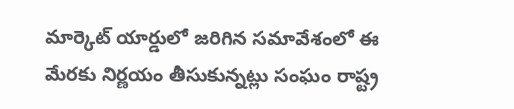మార్కెట్ యార్డులో జరిగిన సమావేశంలో ఈ మేరకు నిర్ణయం తీసుకున్నట్లు సంఘం రాష్ట్ర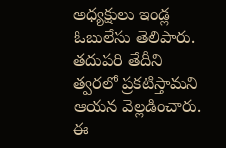అధ్యక్షులు ఇండ్ల ఓబులేసు తెలిపారు. తదుపరి తేదీని త్వరలో ప్రకటిస్తామని ఆయన వెల్లడించారు. ఈ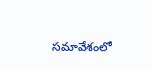సమావేశంలో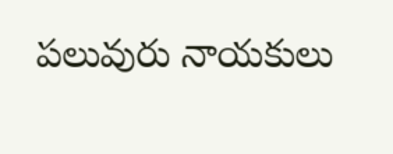పలువురు నాయకులు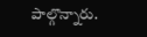పాల్గొన్నారు.